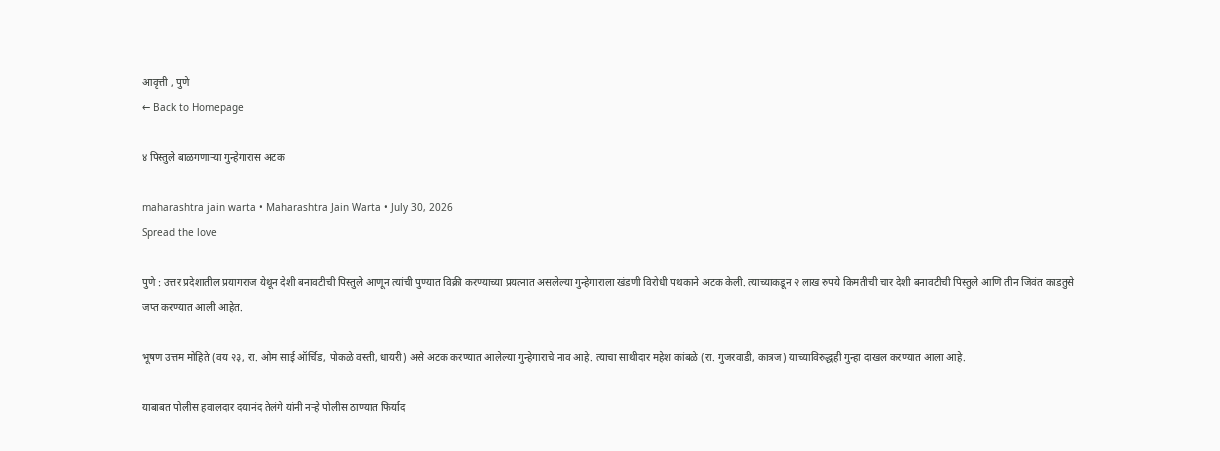आवृत्ती , पुणे
← Back to Homepage

४ पिस्तुले बाळगणाऱ्या गुन्हेगारास अटक

maharashtra jain warta • Maharashtra Jain Warta • July 30, 2026
Spread the love

पुणे : उत्तर प्रदेशातील प्रयागराज येथून देशी बनावटीची पिस्तुले आणून त्यांची पुण्यात विक्री करण्याच्या प्रयत्नात असलेल्या गुन्हेगाराला खंडणी विरोधी पथकाने अटक केली. त्याच्याकडून २ लाख रुपये किमतीची चार देशी बनावटीची पिस्तुले आणि तीन जिवंत काडतुसे जप्त करण्यात आली आहेत.

भूषण उत्तम मोहिते (वय २३, रा. ओम साई ऑर्चिड, पोकळे वस्ती, धायरी) असे अटक करण्यात आलेल्या गुन्हेगाराचे नाव आहे. त्याचा साथीदार महेश कांबळे (रा. गुजरवाडी, कात्रज) याच्याविरुद्धही गुन्हा दाखल करण्यात आला आहे.

याबाबत पोलीस हवालदार दयानंद तेलंगे यांनी नर्‍हे पोलीस ठाण्यात फिर्याद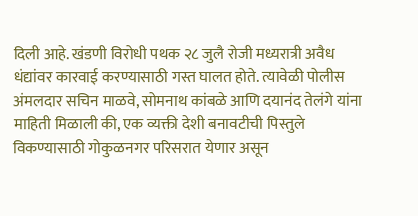दिली आहे. खंडणी विरोधी पथक २८ जुलै रोजी मध्यरात्री अवैध धंद्यांवर कारवाई करण्यासाठी गस्त घालत होते. त्यावेळी पोलीस अंमलदार सचिन माळवे, सोमनाथ कांबळे आणि दयानंद तेलंगे यांना माहिती मिळाली की, एक व्यक्ती देशी बनावटीची पिस्तुले विकण्यासाठी गोकुळनगर परिसरात येणार असून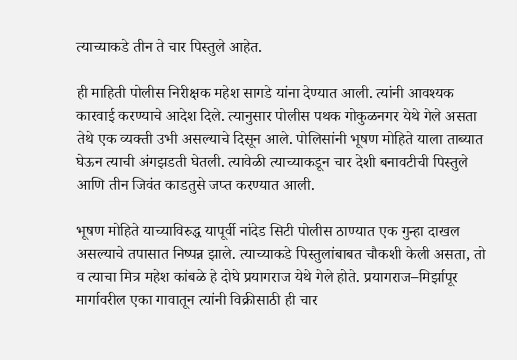त्याच्याकडे तीन ते चार पिस्तुले आहेत.

ही माहिती पोलीस निरीक्षक महेश सागडे यांना देण्यात आली. त्यांनी आवश्यक कारवाई करण्याचे आदेश दिले. त्यानुसार पोलीस पथक गोकुळनगर येथे गेले असता तेथे एक व्यक्ती उभी असल्याचे दिसून आले. पोलिसांनी भूषण मोहिते याला ताब्यात घेऊन त्याची अंगझडती घेतली. त्यावेळी त्याच्याकडून चार देशी बनावटीची पिस्तुले आणि तीन जिवंत काडतुसे जप्त करण्यात आली.

भूषण मोहिते याच्याविरुद्ध यापूर्वी नांदेड सिटी पोलीस ठाण्यात एक गुन्हा दाखल असल्याचे तपासात निष्पन्न झाले. त्याच्याकडे पिस्तुलांबाबत चौकशी केली असता, तो व त्याचा मित्र महेश कांबळे हे दोघे प्रयागराज येथे गेले होते. प्रयागराज–मिर्झापूर मार्गावरील एका गावातून त्यांनी विक्रीसाठी ही चार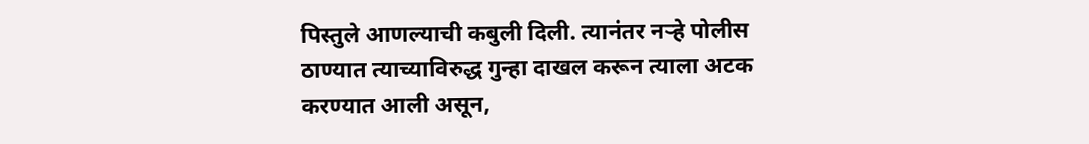पिस्तुले आणल्याची कबुली दिली. त्यानंतर नर्‍हे पोलीस ठाण्यात त्याच्याविरुद्ध गुन्हा दाखल करून त्याला अटक करण्यात आली असून,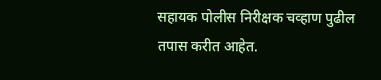सहायक पोलीस निरीक्षक चव्हाण पुढील तपास करीत आहेत.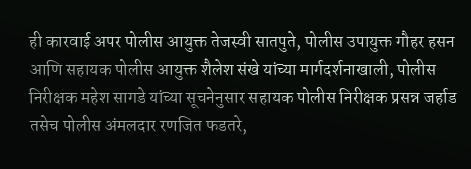ही कारवाई अपर पोलीस आयुक्त तेजस्वी सातपुते, पोलीस उपायुक्त गौहर हसन आणि सहायक पोलीस आयुक्त शैलेश संखे यांच्या मार्गदर्शनाखाली, पोलीस निरीक्षक महेश सागडे यांच्या सूचनेनुसार सहायक पोलीस निरीक्षक प्रसन्न जर्हाड तसेच पोलीस अंमलदार रणजित फडतरे,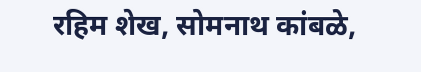रहिम शेख, सोमनाथ कांबळे,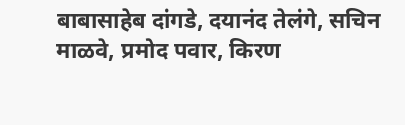बाबासाहेब दांगडे, दयानंद तेलंगे, सचिन माळवे, प्रमोद पवार, किरण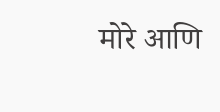मोरे आणि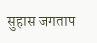सुहास जगताप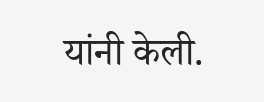यांनी केली.